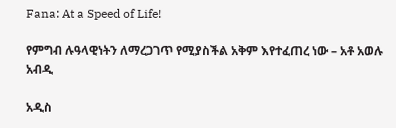Fana: At a Speed of Life!

የምግብ ሉዓላዊነትን ለማረጋገጥ የሚያስችል አቅም እየተፈጠረ ነው – አቶ አወሉ አብዲ

አዲስ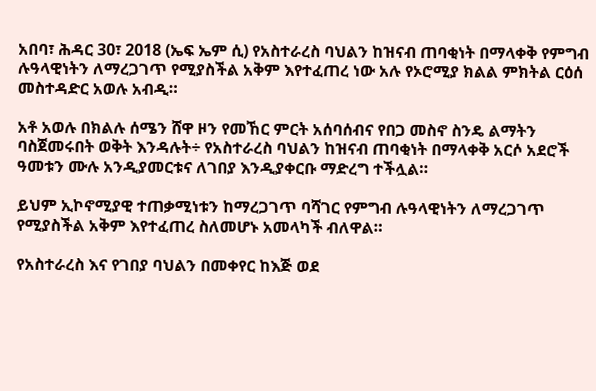አበባ፣ ሕዳር 30፣ 2018 (ኤፍ ኤም ሲ) የአስተራረስ ባህልን ከዝናብ ጠባቂነት በማላቀቅ የምግብ ሉዓላዊነትን ለማረጋገጥ የሚያስችል አቅም እየተፈጠረ ነው አሉ የኦሮሚያ ክልል ምክትል ርዕሰ መስተዳድር አወሉ አብዲ።

አቶ አወሉ በክልሉ ሰሜን ሸዋ ዞን የመኸር ምርት አሰባሰብና የበጋ መስኖ ስንዴ ልማትን ባስጀመሩበት ወቅት እንዳሉት÷ የአስተራረስ ባህልን ከዝናብ ጠባቂነት በማላቀቅ አርሶ አደሮች ዓመቱን ሙሉ አንዲያመርቱና ለገበያ እንዲያቀርቡ ማድረግ ተችሏል።

ይህም ኢኮኖሚያዊ ተጠቃሚነቱን ከማረጋገጥ ባሻገር የምግብ ሉዓላዊነትን ለማረጋገጥ የሚያስችል አቅም እየተፈጠረ ስለመሆኑ አመላካች ብለዋል።

የአስተራረስ እና የገበያ ባህልን በመቀየር ከእጅ ወደ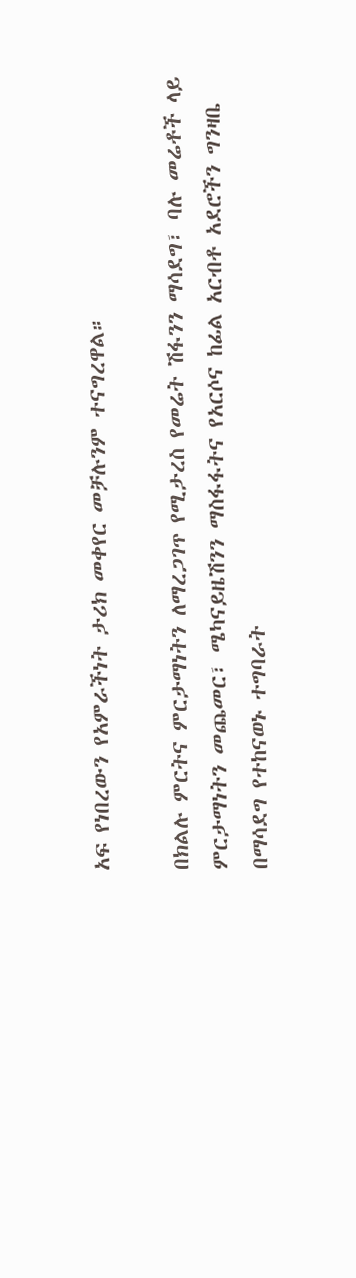አፍ የነበረውን የአምራችነት ታሪክ መቀየር መቻሉንም ተናግረዋል።

በክልሉ ምርትና ምርታማነትን ለማረጋገጥ የሚታረስ የመሬት ሽፋንን ማሳደግ፣ ባሉ መሬቶች ላይ ምርታማነትን መጨመር፣ ሜካናይዜሽንን ማስፋፋትና የአርሶና ከፊል አርብቶ አደሮችን ግንዛቤ በማሳደግ የተከናወኑ ተግባራት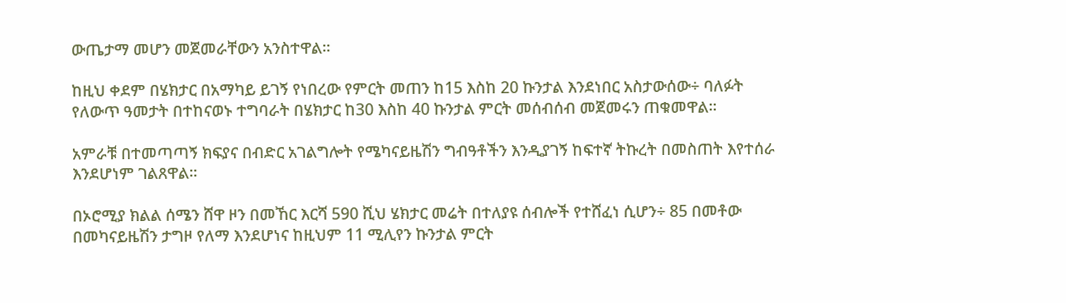ውጤታማ መሆን መጀመራቸውን አንስተዋል።

ከዚህ ቀደም በሄክታር በአማካይ ይገኝ የነበረው የምርት መጠን ከ15 እስከ 20 ኩንታል እንደነበር አስታውሰው÷ ባለፉት የለውጥ ዓመታት በተከናወኑ ተግባራት በሄክታር ከ30 እስከ 40 ኩንታል ምርት መሰብሰብ መጀመሩን ጠቁመዋል።

አምራቹ በተመጣጣኝ ክፍያና በብድር አገልግሎት የሜካናይዜሽን ግብዓቶችን እንዲያገኝ ከፍተኛ ትኩረት በመስጠት እየተሰራ እንደሆነም ገልጸዋል።

በኦሮሚያ ክልል ሰሜን ሸዋ ዞን በመኸር እርሻ 590 ሺህ ሄክታር መሬት በተለያዩ ሰብሎች የተሸፈነ ሲሆን÷ 85 በመቶው በመካናይዜሽን ታግዞ የለማ እንደሆነና ከዚህም 11 ሚሊየን ኩንታል ምርት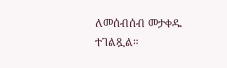ለመሰብሰብ መታቀዱ ተገልጿል።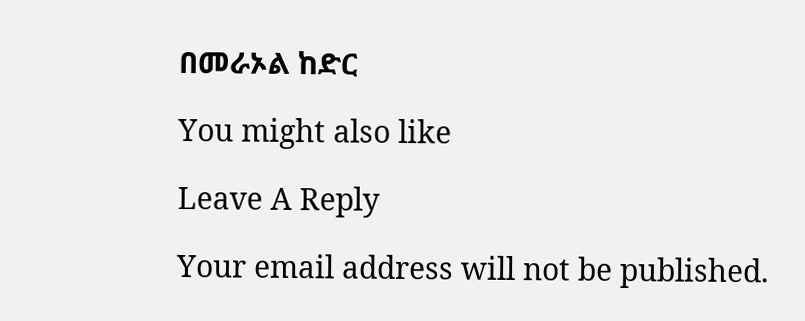በመራኦል ከድር

You might also like

Leave A Reply

Your email address will not be published.